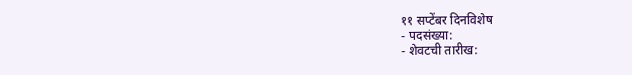११ सप्टेंबर दिनविशेष
- पदसंख्या:
- शेवटची तारीख: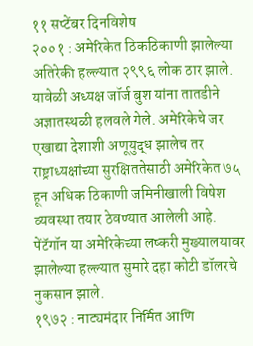११ सप्टेंबर दिनविशेष
२००१ : अमेरिकेत ठिकठिकाणी झालेल्या अतिरेकी हल्ल्यात २९९६ लोक ठार झाले. यावेळी अध्यक्ष जॉर्ज बुश यांना तातडीने अज्ञातस्थळी हलवले गेले. अमेरिकेचे जर एखाद्या देशाशी अणूयुद्ध झालेच तर राष्ट्राध्यक्षांच्या सुरक्षिततेसाठी अमेरिकेत ७५ हून अधिक ठिकाणी जमिनीखाली विषेश व्यवस्था तयार ठेवण्यात आलेली आहे. पेंटॅगॉन या अमेरिकेच्या लष्करी मुख्यालयावर झालेल्या हल्ल्यात सुमारे दहा कोटी डॉलरचे नुकसान झाले.
१९७२ : नाट्यमंदार निर्मित आणि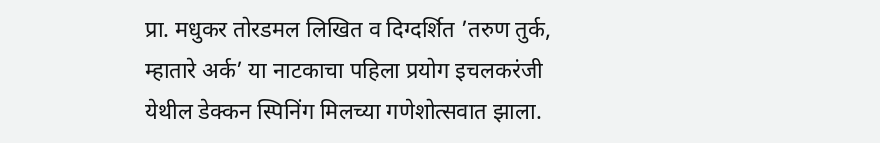प्रा. मधुकर तोरडमल लिखित व दिग्दर्शित ’तरुण तुर्क, म्हातारे अर्क’ या नाटकाचा पहिला प्रयोग इचलकरंजी येथील डेक्कन स्पिनिंग मिलच्या गणेशोत्सवात झाला.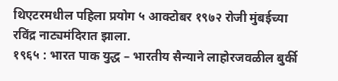थिएटरमधील पहिला प्रयोग ५ आक्टोबर १९७२ रोजी मुंबईच्या रविंद्र नाट्यमंदिरात झाला.
१९६५ : भारत पाक युद्ध – भारतीय सैन्याने लाहोरजवळील बुर्की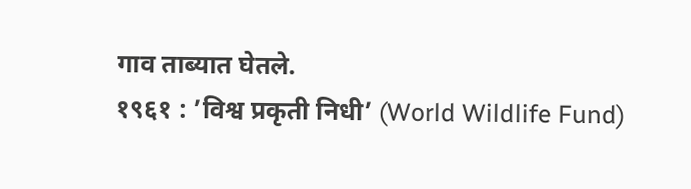गाव ताब्यात घेतले.
१९६१ : ’विश्व प्रकृती निधी’ (World Wildlife Fund)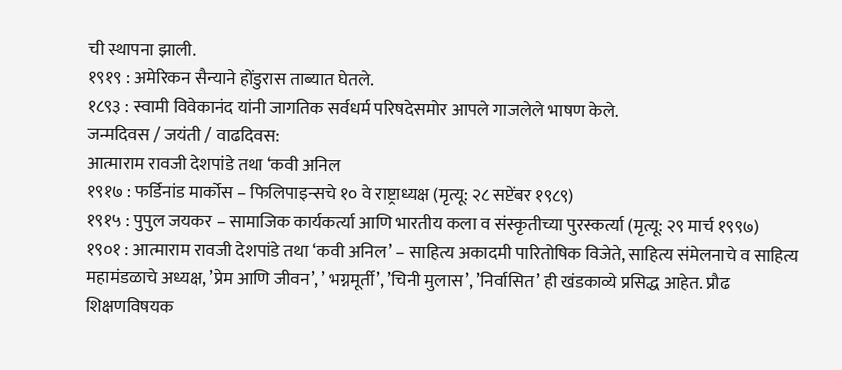ची स्थापना झाली.
१९१९ : अमेरिकन सैन्याने होंडुरास ताब्यात घेतले.
१८९३ : स्वामी विवेकानंद यांनी जागतिक सर्वधर्म परिषदेसमोर आपले गाजलेले भाषण केले.
जन्मदिवस / जयंती / वाढदिवस:
आत्माराम रावजी देशपांडे तथा ‘कवी अनिल
१९१७ : फर्डिनांड मार्कोस – फिलिपाइन्सचे १० वे राष्ट्राध्यक्ष (मृत्यू: २८ सप्टेंबर १९८९)
१९१५ : पुपुल जयकर – सामाजिक कार्यकर्त्या आणि भारतीय कला व संस्कृतीच्या पुरस्कर्त्या (मृत्यू: २९ मार्च १९९७)
१९०१ : आत्माराम रावजी देशपांडे तथा ‘कवी अनिल’ – साहित्य अकादमी पारितोषिक विजेते, साहित्य संमेलनाचे व साहित्य महामंडळाचे अध्यक्ष, ’प्रेम आणि जीवन’, ’ भग्नमूर्ती’, ’चिनी मुलास’, ’निर्वासित’ ही खंडकाव्ये प्रसिद्ध आहेत. प्रौढ शिक्षणविषयक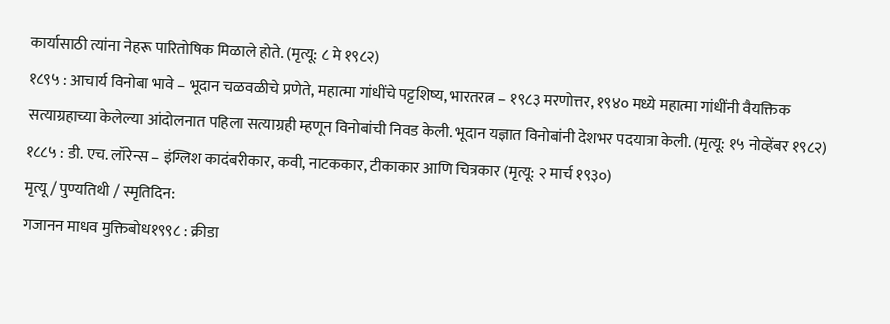कार्यासाठी त्यांना नेहरू पारितोषिक मिळाले होते. (मृत्यू: ८ मे १९८२)
१८९५ : आचार्य विनोबा भावे – भूदान चळवळीचे प्रणेते, महात्मा गांधींचे पट्टशिष्य, भारतरत्न – १९८३ मरणोत्तर, १९४० मध्ये महात्मा गांधींनी वैयक्तिक सत्याग्रहाच्या केलेल्या आंदोलनात पहिला सत्याग्रही म्हणून विनोबांची निवड केली. भूदान यज्ञात विनोबांनी देशभर पदयात्रा केली. (मृत्यू: १५ नोव्हेंबर १९८२)
१८८५ : डी. एच. लॉरेन्स – इंग्लिश कादंबरीकार, कवी, नाटककार, टीकाकार आणि चित्रकार (मृत्यू: २ मार्च १९३०)
मृत्यू / पुण्यतिथी / स्मृतिदिन:
गजानन माधव मुक्तिबोध१९९८ : क्रीडा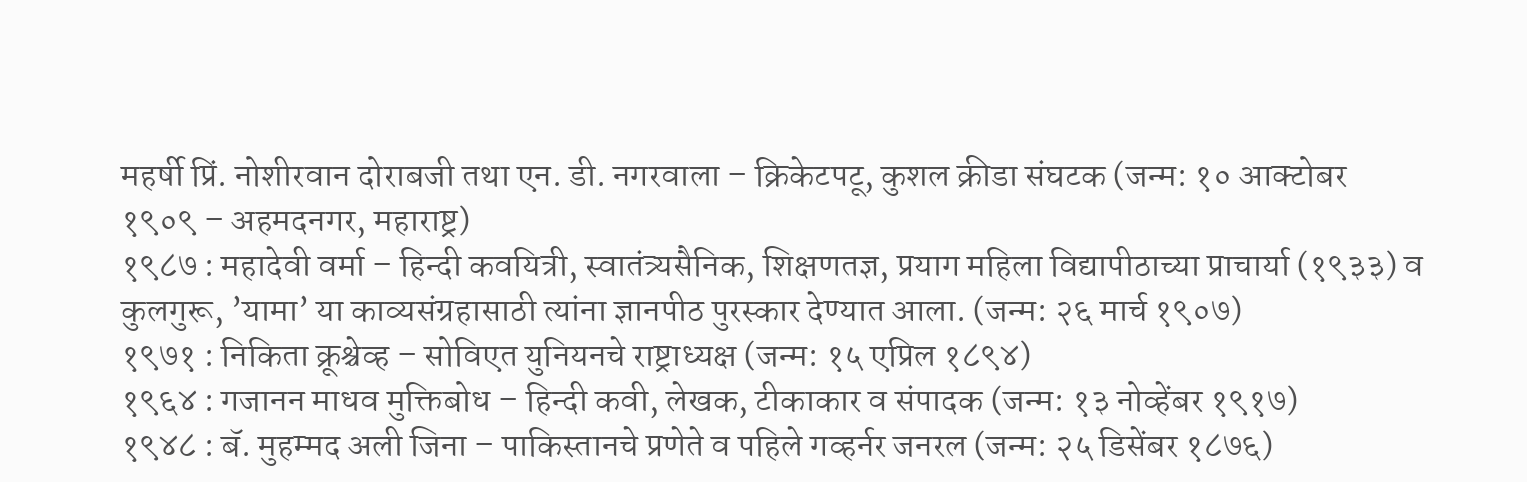महर्षी प्रिं. नोशीरवान दोराबजी तथा एन. डी. नगरवाला – क्रिकेटपटू, कुशल क्रीडा संघटक (जन्म: १० आक्टोबर १९०९ – अहमदनगर, महाराष्ट्र)
१९८७ : महादेवी वर्मा – हिन्दी कवयित्री, स्वातंत्र्यसैनिक, शिक्षणतज्ञ, प्रयाग महिला विद्यापीठाच्या प्राचार्या (१९३३) व कुलगुरू, ’यामा’ या काव्यसंग्रहासाठी त्यांना ज्ञानपीठ पुरस्कार देण्यात आला. (जन्म: २६ मार्च १९०७)
१९७१ : निकिता क्रूश्चेव्ह – सोविएत युनियनचे राष्ट्राध्यक्ष (जन्म: १५ एप्रिल १८९४)
१९६४ : गजानन माधव मुक्तिबोध – हिन्दी कवी, लेखक, टीकाकार व संपादक (जन्म: १३ नोव्हेंबर १९१७)
१९४८ : बॅ. मुहम्मद अली जिना – पाकिस्तानचे प्रणेते व पहिले गव्हर्नर जनरल (जन्म: २५ डिसेंबर १८७६)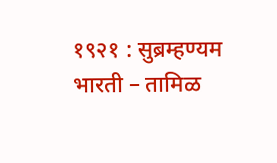१९२१ : सुब्रम्हण्यम भारती – तामिळ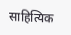साहित्यिक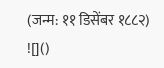(जन्म: ११ डिसेंबर १८८२)
![]()